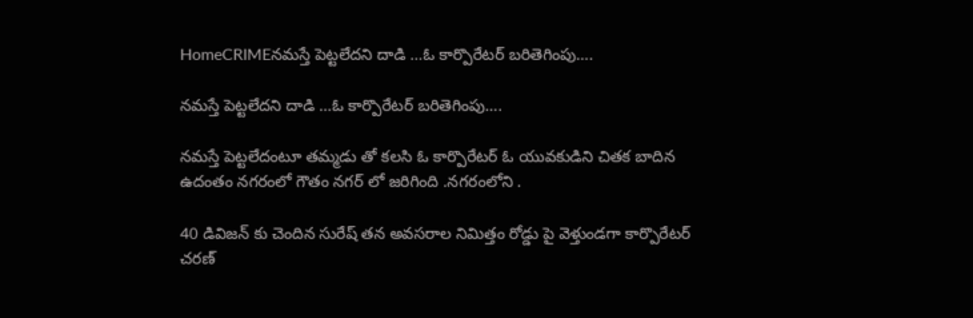HomeCRIMEనమస్తే పెట్టలేదని దాడి …ఓ కార్పొరేటర్ బరితెగింపు….

నమస్తే పెట్టలేదని దాడి …ఓ కార్పొరేటర్ బరితెగింపు….

నమస్తే పెట్టలేదంటూ తమ్మడు తో కలసి ఓ కార్పొరేటర్ ఓ యువకుడిని చితక బాదిన ఉదంతం నగరంలో గౌతం నగర్ లో జరిగింది .నగరంలోని .

40 డివిజన్ కు చెందిన సురేష్ తన అవసరాల నిమిత్తం రోడ్డు పై వెళ్తుండగా కార్పొరేటర్ చరణ్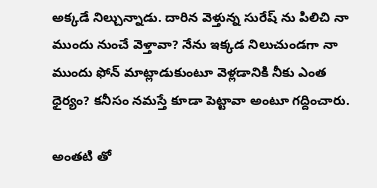అక్కడే నిల్చున్నాడు. దారిన వెళ్తున్న సురేష్ ను పిలిచి నా ముందు నుంచే వెళ్తావా? నేను ఇక్కడ నిలుచుండగా నా ముందు ఫోన్ మాట్లాడుకుంటూ వెళ్లడానికి నీకు ఎంత ధైర్యం? కనీసం నమస్తే కూడా పెట్టావా అంటూ గద్దించారు.

అంతటి తో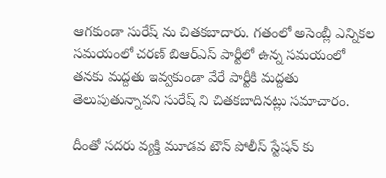ఆగకుండా సురేష్ ను చితకబాదారు. గతంలో అసెంబ్లీ ఎన్నికల సమయంలో చరణ్ బిఆర్ఎస్ పార్టీలో ఉన్న సమయంలో తనకు మద్దతు ఇవ్వకుండా వేరే పార్టీకి మద్దతు తెలుపుతున్నావని సురేష్ ని చితకబాదినట్లు సమాచారం.

దీంతో సదరు వ్యక్తి మూడవ టౌన్ పోలీస్ స్టేషన్ కు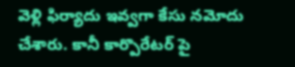వెళ్లి ఫిర్యాదు ఇవ్వగా కేసు నమోదు చేశారు. కానీ కార్పొరేటర్ పై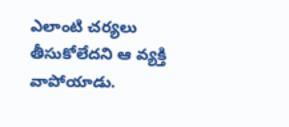ఎలాంటి చర్యలు తీసుకోలేదని ఆ వ్యక్తి వాపోయాడు.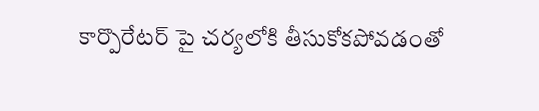కార్పొరేటర్ పై చర్యలోకి తీసుకోకపోవడంతో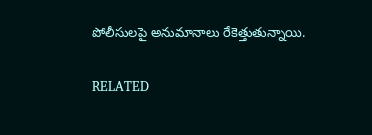పోలీసులపై అనుమానాలు రేకెత్తుతున్నాయి.

RELATED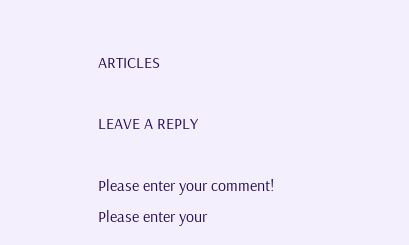ARTICLES

LEAVE A REPLY

Please enter your comment!
Please enter your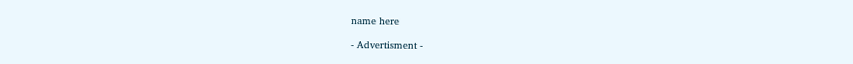name here

- Advertisment -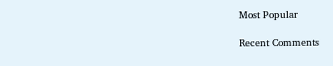Most Popular

Recent Comments